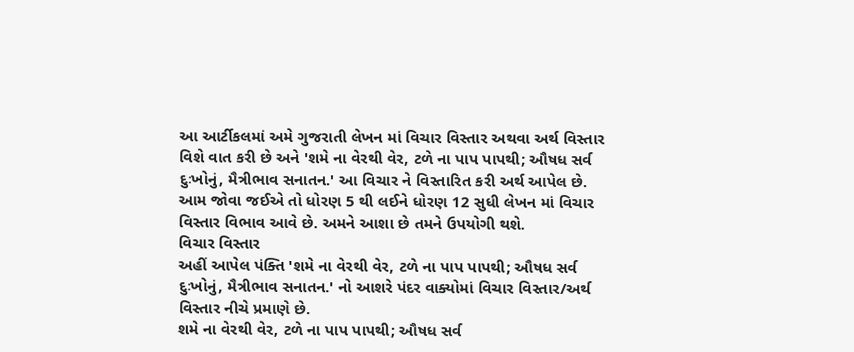આ આર્ટીકલમાં અમે ગુજરાતી લેખન માં વિચાર વિસ્તાર અથવા અર્થ વિસ્તાર વિશે વાત કરી છે અને 'શમે ના વેરથી વેર, ટળે ના પાપ પાપથી; ઔષધ સર્વ દુઃખોનું, મૈત્રીભાવ સનાતન.' આ વિચાર ને વિસ્તારિત કરી અર્થ આપેલ છે.
આમ જોવા જઈએ તો ધોરણ 5 થી લઈને ધોરણ 12 સુધી લેખન માં વિચાર વિસ્તાર વિભાવ આવે છે. અમને આશા છે તમને ઉપયોગી થશે.
વિચાર વિસ્તાર
અહીં આપેલ પંક્તિ 'શમે ના વેરથી વેર, ટળે ના પાપ પાપથી; ઔષધ સર્વ દુઃખોનું, મૈત્રીભાવ સનાતન.' નો આશરે પંદર વાક્યોમાં વિચાર વિસ્તાર/અર્થ વિસ્તાર નીચે પ્રમાણે છે.
શમે ના વેરથી વેર, ટળે ના પાપ પાપથી; ઔષધ સર્વ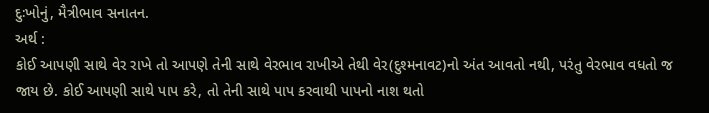દુઃખોનું, મૈત્રીભાવ સનાતન.
અર્થ :
કોઈ આપણી સાથે વેર રાખે તો આપણે તેની સાથે વેરભાવ રાખીએ તેથી વેર(દુશ્મનાવટ)નો અંત આવતો નથી, પરંતુ વેરભાવ વધતો જ જાય છે. કોઈ આપણી સાથે પાપ કરે, તો તેની સાથે પાપ કરવાથી પાપનો નાશ થતો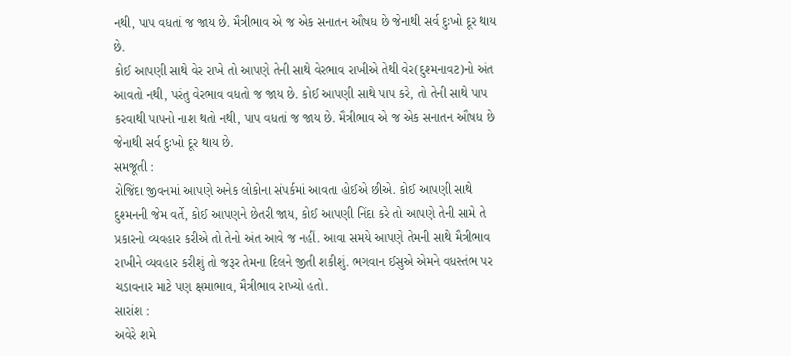નથી, પાપ વધતાં જ જાય છે. મૈત્રીભાવ એ જ એક સનાતન ઔષધ છે જેનાથી સર્વ દુઃખો દૂર થાય છે.
કોઈ આપણી સાથે વેર રાખે તો આપણે તેની સાથે વેરભાવ રાખીએ તેથી વેર(દુશ્મનાવટ)નો અંત આવતો નથી, પરંતુ વેરભાવ વધતો જ જાય છે. કોઈ આપણી સાથે પાપ કરે, તો તેની સાથે પાપ કરવાથી પાપનો નાશ થતો નથી, પાપ વધતાં જ જાય છે. મૈત્રીભાવ એ જ એક સનાતન ઔષધ છે જેનાથી સર્વ દુઃખો દૂર થાય છે.
સમજૂતી :
રોજિંદા જીવનમાં આપણે અનેક લોકોના સંપર્કમાં આવતા હોઈએ છીએ. કોઈ આપણી સાથે દુશ્મનની જેમ વર્તે, કોઈ આપણને છેતરી જાય, કોઈ આપણી નિંદા કરે તો આપણે તેની સામે તે પ્રકારનો વ્યવહાર કરીએ તો તેનો અંત આવે જ નહીં. આવા સમયે આપણે તેમની સાથે મૈત્રીભાવ રાખીને વ્યવહાર કરીશું તો જરૂર તેમના દિલને જીતી શકીશું. ભગવાન ઈસુએ એમને વધસ્તંભ પર ચડાવનાર માટે પણ ક્ષમાભાવ, મૈત્રીભાવ રાખ્યો હતો.
સારાંશ :
અવેરે શમે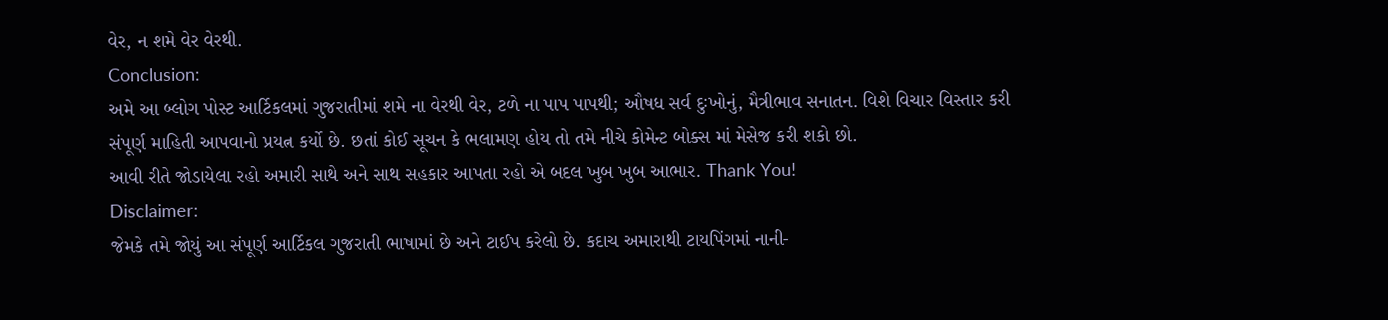વેર, ન શમે વેર વેરથી.
Conclusion:
અમે આ બ્લોગ પોસ્ટ આર્ટિકલમાં ગુજરાતીમાં શમે ના વેરથી વેર, ટળે ના પાપ પાપથી; ઔષધ સર્વ દુઃખોનું, મૈત્રીભાવ સનાતન. વિશે વિચાર વિસ્તાર કરી સંપૂર્ણ માહિતી આપવાનો પ્રયત્ન કર્યો છે. છતાં કોઈ સૂચન કે ભલામણ હોય તો તમે નીચે કોમેન્ટ બોક્સ માં મેસેજ કરી શકો છો.
આવી રીતે જોડાયેલા રહો અમારી સાથે અને સાથ સહકાર આપતા રહો એ બદલ ખુબ ખુબ આભાર. Thank You!
Disclaimer:
જેમકે તમે જોયું આ સંપૂર્ણ આર્ટિકલ ગુજરાતી ભાષામાં છે અને ટાઈપ કરેલો છે. કદાચ અમારાથી ટાયપિંગમાં નાની-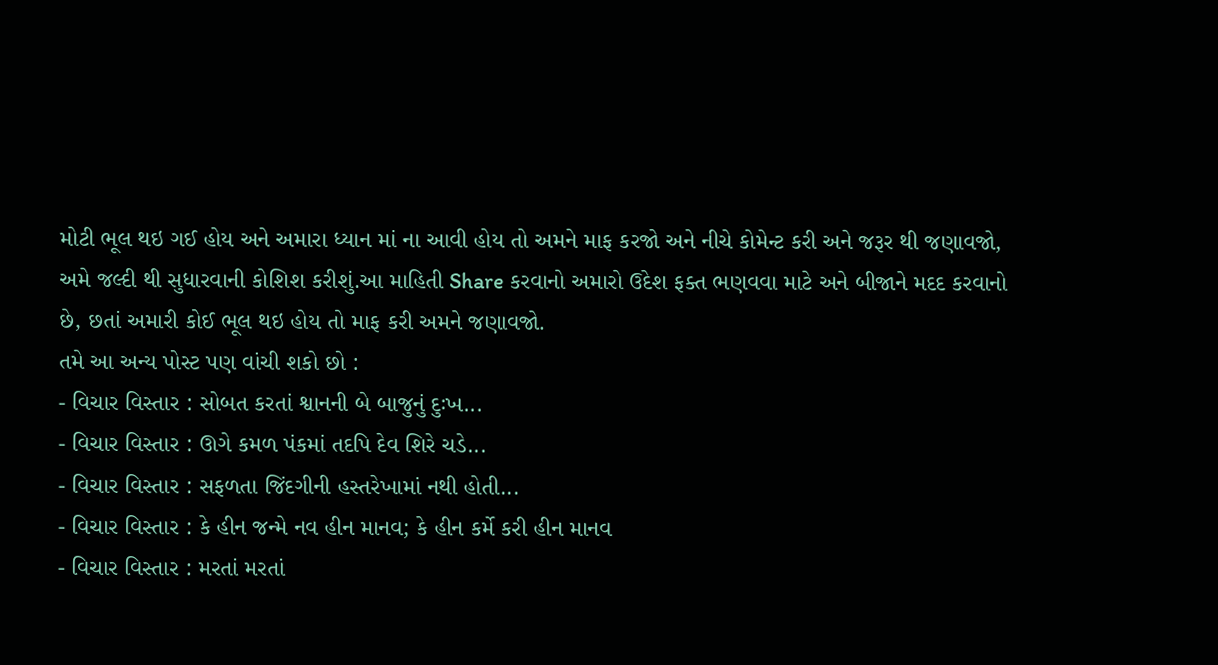મોટી ભૂલ થઇ ગઈ હોય અને અમારા ધ્યાન માં ના આવી હોય તો અમને માફ કરજો અને નીચે કોમેન્ટ કરી અને જરૂર થી જણાવજો, અમે જલ્દી થી સુધારવાની કોશિશ કરીશું.આ માહિતી Share કરવાનો અમારો ઉદેશ ફક્ત ભણવવા માટે અને બીજાને મદદ કરવાનો છે, છતાં અમારી કોઈ ભૂલ થઇ હોય તો માફ કરી અમને જણાવજો.
તમે આ અન્ય પોસ્ટ પણ વાંચી શકો છો :
- વિચાર વિસ્તાર : સોબત કરતાં શ્વાનની બે બાજુનું દુઃખ...
- વિચાર વિસ્તાર : ઊગે કમળ પંકમાં તદપિ દેવ શિરે ચડે...
- વિચાર વિસ્તાર : સફળતા જિંદગીની હસ્તરેખામાં નથી હોતી...
- વિચાર વિસ્તાર : કે હીન જન્મે નવ હીન માનવ; કે હીન કર્મે કરી હીન માનવ
- વિચાર વિસ્તાર : મરતાં મરતાં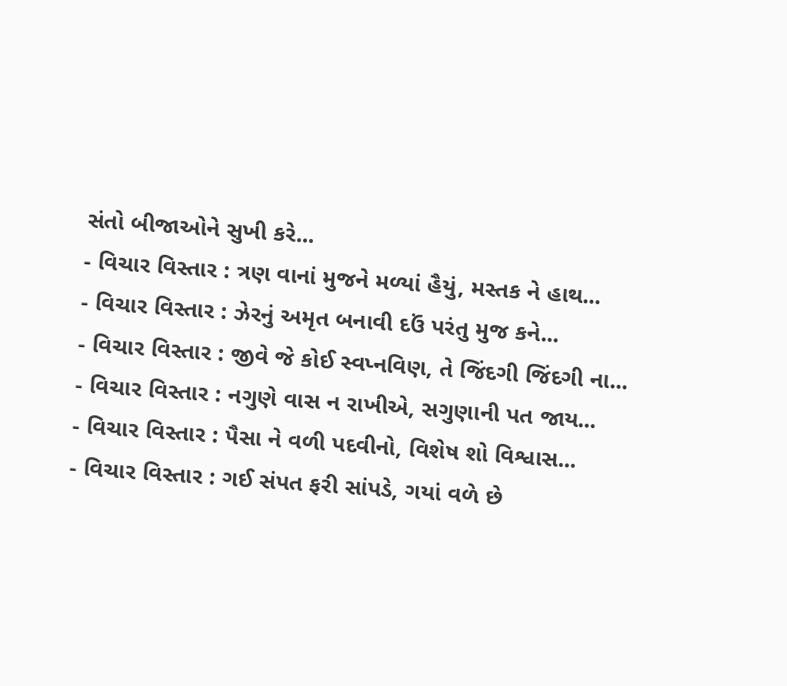સંતો બીજાઓને સુખી કરે...
- વિચાર વિસ્તાર : ત્રણ વાનાં મુજને મળ્યાં હૈયું, મસ્તક ને હાથ...
- વિચાર વિસ્તાર : ઝેરનું અમૃત બનાવી દઉં પરંતુ મુજ કને...
- વિચાર વિસ્તાર : જીવે જે કોઈ સ્વપ્નવિણ, તે જિંદગી જિંદગી ના...
- વિચાર વિસ્તાર : નગુણે વાસ ન રાખીએ, સગુણાની પત જાય...
- વિચાર વિસ્તાર : પૈસા ને વળી પદવીનો, વિશેષ શો વિશ્વાસ...
- વિચાર વિસ્તાર : ગઈ સંપત ફરી સાંપડે, ગયાં વળે છે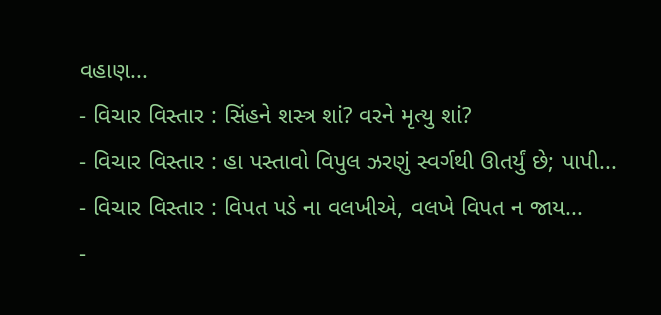વહાણ...
- વિચાર વિસ્તાર : સિંહને શસ્ત્ર શાં? વરને મૃત્યુ શાં?
- વિચાર વિસ્તાર : હા પસ્તાવો વિપુલ ઝરણું સ્વર્ગથી ઊતર્યું છે; પાપી...
- વિચાર વિસ્તાર : વિપત પડે ના વલખીએ, વલખે વિપત ન જાય...
-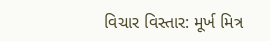વિચાર વિસ્તાર: મૂર્ખ મિત્ર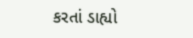કરતાં ડાહ્યો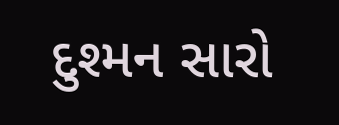દુશ્મન સારો